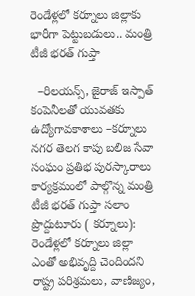రెండేళ్ల‌లో క‌ర్నూలు జిల్లాకు భారీగా పెట్టుబ‌డులు.. మంత్రి టీజీ భ‌ర‌త్ గుప్తా

  –రిల‌య‌న్స్‌, జైరాజ్ ఇస్పాత్ కంపెనీలతో యువ‌త‌కు ఉద్యోగావ‌కాశాలు –క‌ర్నూలు న‌గ‌ర తెల‌గ కాపు బ‌లిజ సేవా సంఘం ప్ర‌తిభ పుర‌స్కారాలు కార్య‌క్ర‌మంలో పాల్గొన్న మంత్రి టీజీ భ‌ర‌త్ గుప్తా సలాం ప్రొద్దుటూరు ( కర్నూలు): రెండేళ్లలో క‌ర్నూలు జిల్లా ఎంతో అభివృద్ది చెందింద‌ని రాష్ట్ర ప‌రిశ్ర‌మ‌లు, వాణిజ్యం,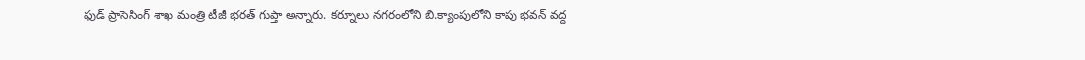ఫుడ్ ప్రాసెసింగ్ శాఖ మంత్రి టీజీ భ‌ర‌త్ గుప్తా అన్నారు. క‌ర్నూలు న‌గ‌రంలోని బి.క్యాంపులోని కాపు భ‌వ‌న్ వ‌ద్ద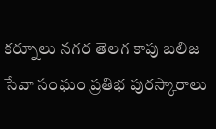క‌ర్నూలు న‌గ‌ర తెల‌గ కాపు బ‌లిజ సేవా సంఘం ప్ర‌తిభ పుర‌స్కారాలు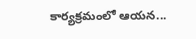కార్య‌క్ర‌మంలో ఆయ‌న...